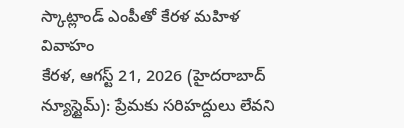స్కాట్లాండ్ ఎంపీతో కేరళ మహిళ వివాహం
కేరళ, ఆగస్ట్ 21, 2026 (హైదరాబాద్ న్యూస్టైమ్): ప్రేమకు సరిహద్దులు లేవని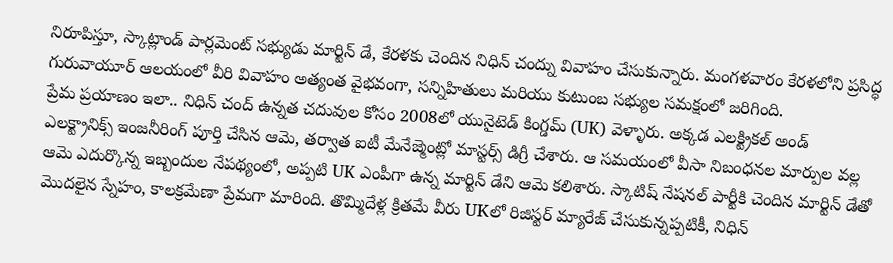నిరూపిస్తూ, స్కాట్లాండ్ పార్లమెంట్ సభ్యుడు మార్టిన్ డే, కేరళకు చెందిన నిధిన్ చంద్ను వివాహం చేసుకున్నారు. మంగళవారం కేరళలోని ప్రసిద్ధ గురువాయూర్ ఆలయంలో వీరి వివాహం అత్యంత వైభవంగా, సన్నిహితులు మరియు కుటుంబ సభ్యుల సమక్షంలో జరిగింది.
ప్రేమ ప్రయాణం ఇలా.. నిధిన్ చంద్ ఉన్నత చదువుల కోసం 2008లో యునైటెడ్ కింగ్డమ్ (UK) వెళ్ళారు. అక్కడ ఎలక్ట్రికల్ అండ్ ఎలక్ట్రానిక్స్ ఇంజనీరింగ్ పూర్తి చేసిన ఆమె, తర్వాత ఐటీ మేనేజ్మెంట్లో మాస్టర్స్ డిగ్రీ చేశారు. ఆ సమయంలో వీసా నిబంధనల మార్పుల వల్ల ఆమె ఎదుర్కొన్న ఇబ్బందుల నేపథ్యంలో, అప్పటి UK ఎంపీగా ఉన్న మార్టిన్ డేని ఆమె కలిశారు. స్కాటిష్ నేషనల్ పార్టీకి చెందిన మార్టిన్ డేతో మొదలైన స్నేహం, కాలక్రమేణా ప్రేమగా మారింది. తొమ్మిదేళ్ల క్రితమే వీరు UKలో రిజిస్టర్ మ్యారేజ్ చేసుకున్నప్పటికీ, నిధిన్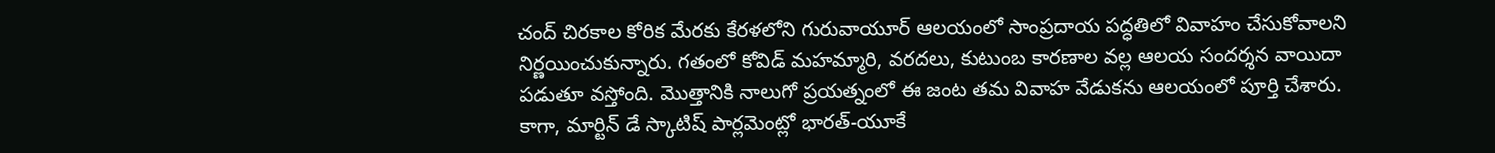చంద్ చిరకాల కోరిక మేరకు కేరళలోని గురువాయూర్ ఆలయంలో సాంప్రదాయ పద్ధతిలో వివాహం చేసుకోవాలని నిర్ణయించుకున్నారు. గతంలో కోవిడ్ మహమ్మారి, వరదలు, కుటుంబ కారణాల వల్ల ఆలయ సందర్శన వాయిదా పడుతూ వస్తోంది. మొత్తానికి నాలుగో ప్రయత్నంలో ఈ జంట తమ వివాహ వేడుకను ఆలయంలో పూర్తి చేశారు. కాగా, మార్టిన్ డే స్కాటిష్ పార్లమెంట్లో భారత్-యూకే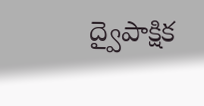ద్వైపాక్షిక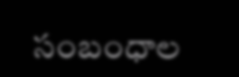సంబంధాల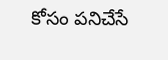కోసం పనిచేసే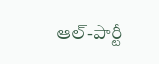ఆల్-పార్టీ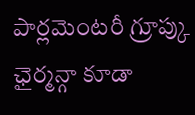పార్లమెంటరీ గ్రూప్కు ఛైర్మన్గా కూడా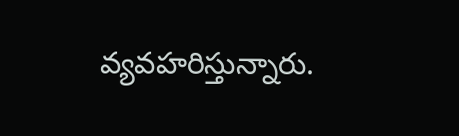వ్యవహరిస్తున్నారు.